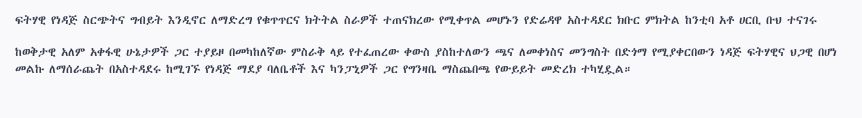ፍትሃዊ የነዳጅ ስርጭትና ግብይት እንዲኖር ለማድረግ የቁጥጥርና ክትትል ስራዎች ተጠናክረው የሚቀጥል መሆኑን የድሬዳዋ አስተዳደር ክቡር ምክትል ከንቲባ አቶ ሀርቢ ቡህ ተናገሩ

ከወቅታዊ አለም አቀፋዊ ሁኔታዎች ጋር ተያይዞ በመካከለኛው ምስራቅ ላይ የተፈጠረው ቀውስ ያስከተለውን ጫና ለመቀነስና መንግስት በድጎማ የሚያቀርበውን ነዳጅ ፍትሃዊና ህጋዊ በሆነ መልኩ ለማሰራጨት በአስተዳደሩ ከሚገኙ የነዳጅ ማደያ ባለቤቶች እና ካንፓኒዎች ጋር የግንዛቤ ማስጨበጫ የውይይት መድረክ ተካሂዷል።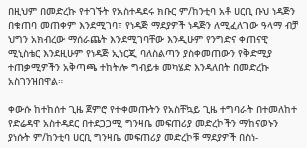በዚህም በመድረኩ የተገኙት የአስተዳደሩ ክቡር ም/ከንቲባ አቶ ሀርቢ ቡህ ነዳጅን በቁጠባ መጠቀም እንደሚገባ፣ የነዳጅ ማደያዎች ነዳጅን ለሚፈለገው ዓላማ ብቻ ህግን አክብረው ማሰራጨት እንደሚገባቸው እንዲሁም የንግድና ቀጠናዊ ሚኒስቴር እንደዚሁም የነዳጅ ኢነርጂ ባለስልጣን ያስቀመጠውን የቅድሚያ ተጠቃሚዎችን አቅጣጫ ተከትሎ ግብይቱ መካሄድ እንዳለበት በመድረኩ አስገንዝበዋል።

ቀውሱ ከተከሰተ ጊዜ ጀምሮ የተቀመጡትን የአስቸኳይ ጊዜ ተግባራት በተመለከተ የድሬዳዋ አስተዳደር በተደጋጋሚ ግንዛቤ መፍጠሪያ መድረኮችን ማከናወኑን ያነሱት ም/ከንቲባ ሀርቢ ግንዛቤ መፍጠሪያ መድረኮቹ ማደያዎች በስነ-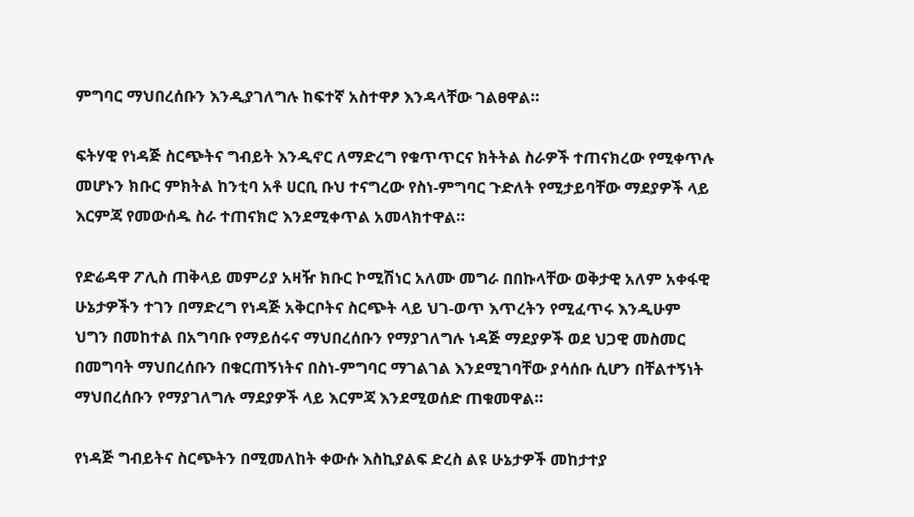ምግባር ማህበረሰቡን እንዲያገለግሉ ከፍተኛ አስተዋፆ እንዳላቸው ገልፀዋል።

ፍትሃዊ የነዳጅ ስርጭትና ግብይት እንዲኖር ለማድረግ የቁጥጥርና ክትትል ስራዎች ተጠናክረው የሚቀጥሉ መሆኑን ክቡር ምክትል ከንቲባ አቶ ሀርቢ ቡህ ተናግረው የስነ-ምግባር ጉድለት የሚታይባቸው ማደያዎች ላይ እርምጃ የመውሰዱ ስራ ተጠናክሮ እንደሚቀጥል አመላክተዋል።

የድሬዳዋ ፖሊስ ጠቅላይ መምሪያ አዛዥ ክቡር ኮሚሽነር አለሙ መግራ በበኩላቸው ወቅታዊ አለም አቀፋዊ ሁኔታዎችን ተገን በማድረግ የነዳጅ አቅርቦትና ስርጭት ላይ ህገ-ወጥ እጥረትን የሚፈጥሩ እንዲሁም ህግን በመከተል በአግባቡ የማይሰሩና ማህበረሰቡን የማያገለግሉ ነዳጅ ማደያዎች ወደ ህጋዊ መስመር በመግባት ማህበረሰቡን በቁርጠኝነትና በስነ-ምግባር ማገልገል እንደሚገባቸው ያሳሰቡ ሲሆን በቸልተኝነት ማህበረሰቡን የማያገለግሉ ማደያዎች ላይ እርምጃ እንደሚወሰድ ጠቁመዋል።

የነዳጅ ግብይትና ስርጭትን በሚመለከት ቀውሱ እስኪያልፍ ድረስ ልዩ ሁኔታዎች መከታተያ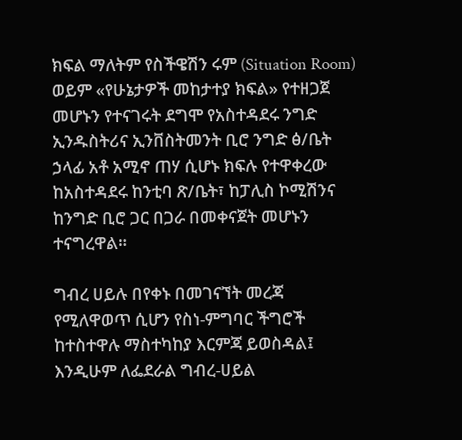ክፍል ማለትም የስችዌሽን ሩም (Situation Room) ወይም «የሁኔታዎች መከታተያ ክፍል» የተዘጋጀ መሆኑን የተናገሩት ደግሞ የአስተዳደሩ ንግድ ኢንዱስትሪና ኢንቨስትመንት ቢሮ ንግድ ፅ/ቤት ኃላፊ አቶ አሚኖ ጠሃ ሲሆኑ ክፍሉ የተዋቀረው ከአስተዳደሩ ከንቲባ ጽ/ቤት፣ ከፓሊስ ኮሚሽንና ከንግድ ቢሮ ጋር በጋራ በመቀናጀት መሆኑን ተናግረዋል።

ግብረ ሀይሉ በየቀኑ በመገናኘት መረጃ የሚለዋወጥ ሲሆን የስነ-ምግባር ችግሮች ከተስተዋሉ ማስተካከያ እርምጃ ይወስዳል፤ እንዲሁም ለፌደራል ግብረ-ሀይል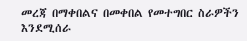መረጃ በማቀበልና በመቀበል የመተግበር ስራዎችን እንደሚሰራ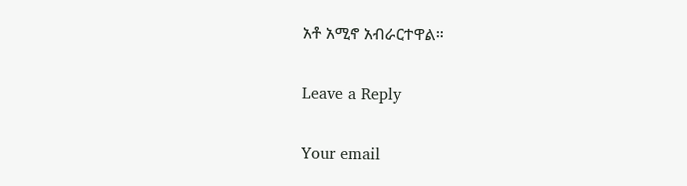አቶ አሚኖ አብራርተዋል።

Leave a Reply

Your email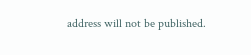address will not be published.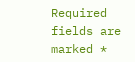Required fields are marked *